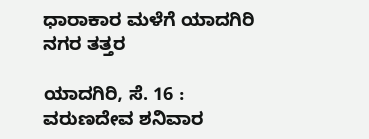ಧಾರಾಕಾರ ಮಳೆಗೆ ಯಾದಗಿರಿ ನಗರ ತತ್ತರ

ಯಾದಗಿರಿ, ಸೆ. 16 : ವರುಣದೇವ ಶನಿವಾರ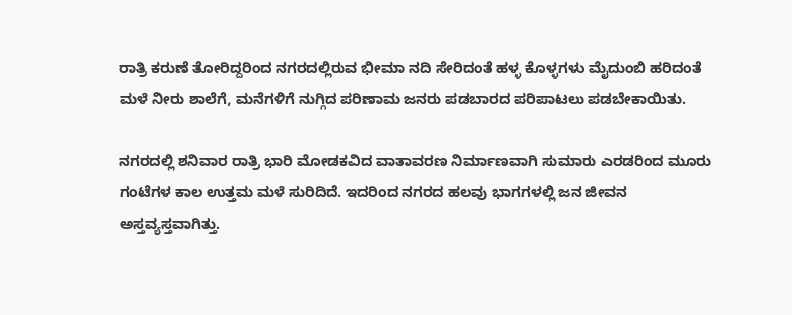ರಾತ್ರಿ ಕರುಣೆ ತೋರಿದ್ದರಿಂದ ನಗರದಲ್ಲಿರುವ ಭೀಮಾ ನದಿ ಸೇರಿದಂತೆ ಹಳ್ಳ ಕೊಳ್ಳಗಳು ಮೈದುಂಬಿ ಹರಿದಂತೆ ಮಳೆ ನೀರು ಶಾಲೆಗೆ, ಮನೆಗಳಿಗೆ ನುಗ್ಗಿದ ಪರಿಣಾಮ ಜನರು ಪಡಬಾರದ ಪರಿಪಾಟಲು ಪಡಬೇಕಾಯಿತು.

ನಗರದಲ್ಲಿ ಶನಿವಾರ ರಾತ್ರಿ ಭಾರಿ ಮೋಡಕವಿದ ವಾತಾವರಣ ನಿರ್ಮಾಣವಾಗಿ ಸುಮಾರು ಎರಡರಿಂದ ಮೂರು ಗಂಟೆಗಳ ಕಾಲ ಉತ್ತಮ ಮಳೆ ಸುರಿದಿದೆ. ಇದರಿಂದ ನಗರದ ಹಲವು ಭಾಗಗಳಲ್ಲಿ ಜನ ಜೀವನ ಅಸ್ತವ್ಯಸ್ತವಾಗಿತ್ತು.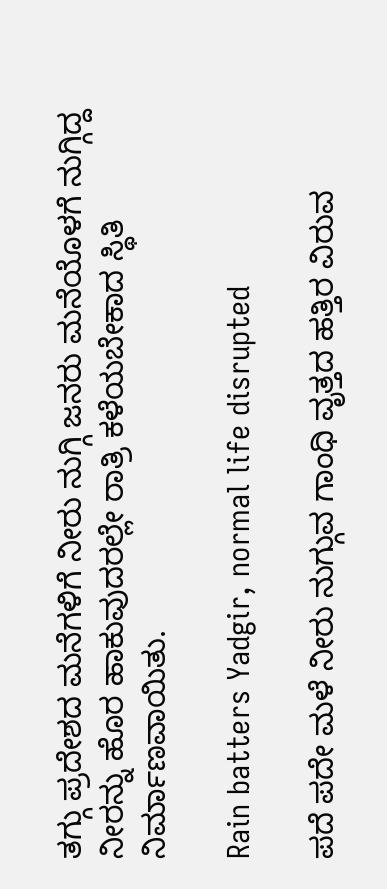ತಗ್ಗು ಪ್ರದೇಶದ ಮನೆಗಳಿಗೆ ನೀರು ನುಗ್ಗಿ ಜನರು ಮನೆಯೊಳಗೆ ನುಗ್ಗಿದ್ದ ನೀರನ್ನು ಹೊರ ಹಾಕುವುದರಲ್ಲೇ ರಾತ್ರಿ ಕಳೆಯಬೇಕಾದ ಸ್ಥಿತಿ ನಿರ್ಮಾಣವಾಯಿತು.

Rain batters Yadgir, normal life disrupted

ಪದೆ ಪದೇ ಮಳೆ ನೀರು ನುಗ್ಗುವ ಗಾಂಧಿ ವೃತ್ತದ ಹತ್ತಿರ ವಿರುವ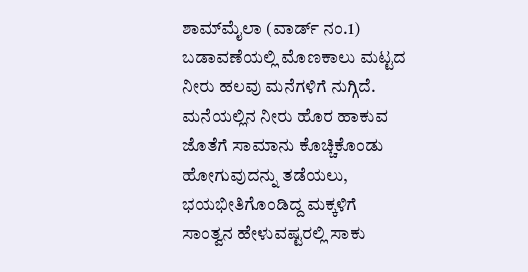ಶಾಮ್‌ಮೈಲಾ (ವಾರ್ಡ್ ನಂ.1) ಬಡಾವಣೆಯಲ್ಲಿ ಮೊಣಕಾಲು ಮಟ್ಟದ ನೀರು ಹಲವು ಮನೆಗಳಿಗೆ ನುಗ್ಗಿದೆ. ಮನೆಯಲ್ಲಿನ ನೀರು ಹೊರ ಹಾಕುವ ಜೊತೆಗೆ ಸಾಮಾನು ಕೊಚ್ಚಿಕೊಂಡು ಹೋಗುವುದನ್ನು ತಡೆಯಲು, ಭಯಭೀತಿಗೊಂಡಿದ್ದ ಮಕ್ಕಳಿಗೆ ಸಾಂತ್ವನ ಹೇಳುವಷ್ಟರಲ್ಲಿ ಸಾಕು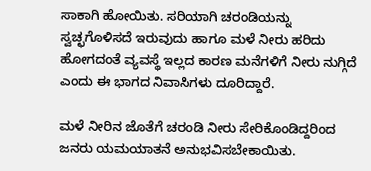ಸಾಕಾಗಿ ಹೋಯಿತು. ಸರಿಯಾಗಿ ಚರಂಡಿಯನ್ನು ಸ್ವಚ್ಛಗೊಳಿಸದೆ ಇರುವುದು ಹಾಗೂ ಮಳೆ ನೀರು ಹರಿದು ಹೋಗದಂತೆ ವ್ಯವಸ್ಥೆ ಇಲ್ಲದ ಕಾರಣ ಮನೆಗಳಿಗೆ ನೀರು ನುಗ್ಗಿದೆ ಎಂದು ಈ ಭಾಗದ ನಿವಾಸಿಗಳು ದೂರಿದ್ದಾರೆ.

ಮಳೆ ನೀರಿನ ಜೊತೆಗೆ ಚರಂಡಿ ನೀರು ಸೇರಿಕೊಂಡಿದ್ದರಿಂದ ಜನರು ಯಮಯಾತನೆ ಅನುಭವಿಸಬೇಕಾಯಿತು.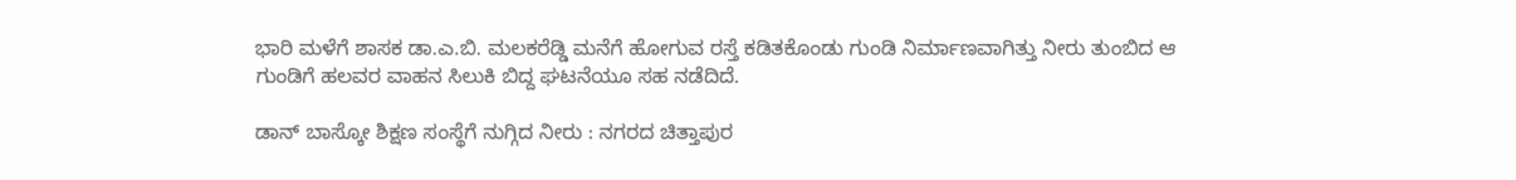ಭಾರಿ ಮಳೆಗೆ ಶಾಸಕ ಡಾ.ಎ.ಬಿ. ಮಲಕರೆಡ್ಡಿ ಮನೆಗೆ ಹೋಗುವ ರಸ್ತೆ ಕಡಿತಕೊಂಡು ಗುಂಡಿ ನಿರ್ಮಾಣವಾಗಿತ್ತು ನೀರು ತುಂಬಿದ ಆ ಗುಂಡಿಗೆ ಹಲವರ ವಾಹನ ಸಿಲುಕಿ ಬಿದ್ದ ಘಟನೆಯೂ ಸಹ ನಡೆದಿದೆ.

ಡಾನ್ ಬಾಸ್ಕೋ ಶಿಕ್ಷಣ ಸಂಸ್ಥೆಗೆ ನುಗ್ಗಿದ ನೀರು : ನಗರದ ಚಿತ್ತಾಪುರ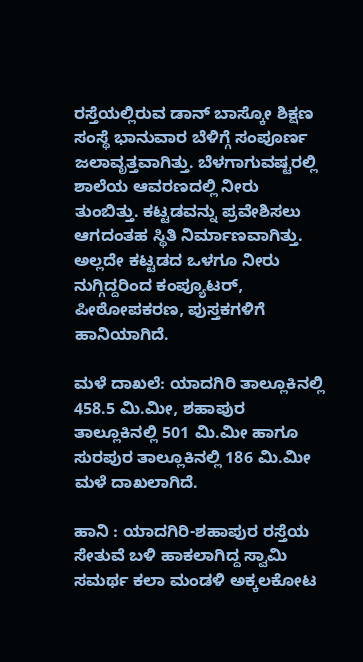ರಸ್ತೆಯಲ್ಲಿರುವ ಡಾನ್ ಬಾಸ್ಕೋ ಶಿಕ್ಷಣ ಸಂಸ್ಥೆ ಭಾನುವಾರ ಬೆಳಿಗ್ಗೆ ಸಂಪೂರ್ಣ ಜಲಾವೃತ್ತವಾಗಿತ್ತು. ಬೆಳಗಾಗುವಷ್ಟರಲ್ಲಿ ಶಾಲೆಯ ಆವರಣದಲ್ಲಿ ನೀರು ತುಂಬಿತ್ತು. ಕಟ್ಟಡವನ್ನು ಪ್ರವೇಶಿಸಲು ಆಗದಂತಹ ಸ್ಥಿತಿ ನಿರ್ಮಾಣವಾಗಿತ್ತು. ಅಲ್ಲದೇ ಕಟ್ಟಡದ ಒಳಗೂ ನೀರು ನುಗ್ಗಿದ್ದರಿಂದ ಕಂಪ್ಯೂಟರ್, ಪೀಠೋಪಕರಣ, ಪುಸ್ತಕಗಳಿಗೆ ಹಾನಿಯಾಗಿದೆ.

ಮಳೆ ದಾಖಲೆ: ಯಾದಗಿರಿ ತಾಲ್ಲೂಕಿನಲ್ಲಿ 458.5 ಮಿ.ಮೀ, ಶಹಾಪುರ ತಾಲ್ಲೂಕಿನಲ್ಲಿ 501 ಮಿ.ಮೀ ಹಾಗೂ ಸುರಪುರ ತಾಲ್ಲೂಕಿನಲ್ಲಿ 186 ಮಿ.ಮೀ ಮಳೆ ದಾಖಲಾಗಿದೆ.

ಹಾನಿ : ಯಾದಗಿರಿ-ಶಹಾಪುರ ರಸ್ತೆಯ ಸೇತುವೆ ಬಳಿ ಹಾಕಲಾಗಿದ್ದ ಸ್ವಾಮಿ ಸಮರ್ಥ ಕಲಾ ಮಂಡಳಿ ಅಕ್ಕಲಕೋಟ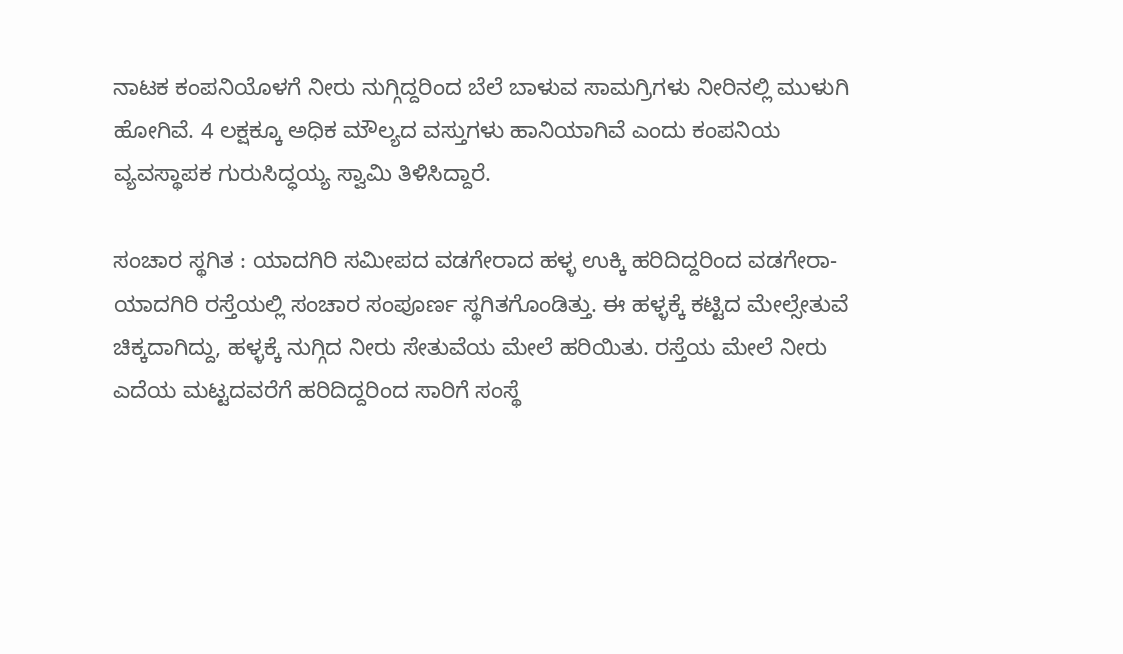ನಾಟಕ ಕಂಪನಿಯೊಳಗೆ ನೀರು ನುಗ್ಗಿದ್ದರಿಂದ ಬೆಲೆ ಬಾಳುವ ಸಾಮಗ್ರಿಗಳು ನೀರಿನಲ್ಲಿ ಮುಳುಗಿ ಹೋಗಿವೆ. 4 ಲಕ್ಷಕ್ಕೂ ಅಧಿಕ ಮೌಲ್ಯದ ವಸ್ತುಗಳು ಹಾನಿಯಾಗಿವೆ ಎಂದು ಕಂಪನಿಯ ವ್ಯವಸ್ಥಾಪಕ ಗುರುಸಿದ್ಧಯ್ಯ ಸ್ವಾಮಿ ತಿಳಿಸಿದ್ದಾರೆ.

ಸಂಚಾರ ಸ್ಥಗಿತ : ಯಾದಗಿರಿ ಸಮೀಪದ ವಡಗೇರಾದ ಹಳ್ಳ ಉಕ್ಕಿ ಹರಿದಿದ್ದರಿಂದ ವಡಗೇರಾ-ಯಾದಗಿರಿ ರಸ್ತೆಯಲ್ಲಿ ಸಂಚಾರ ಸಂಪೂರ್ಣ ಸ್ಥಗಿತಗೊಂಡಿತ್ತು. ಈ ಹಳ್ಳಕ್ಕೆ ಕಟ್ಟಿದ ಮೇಲ್ಸೇತುವೆ ಚಿಕ್ಕದಾಗಿದ್ದು, ಹಳ್ಳಕ್ಕೆ ನುಗ್ಗಿದ ನೀರು ಸೇತುವೆಯ ಮೇಲೆ ಹರಿಯಿತು. ರಸ್ತೆಯ ಮೇಲೆ ನೀರು ಎದೆಯ ಮಟ್ಟದವರೆಗೆ ಹರಿದಿದ್ದರಿಂದ ಸಾರಿಗೆ ಸಂಸ್ಥೆ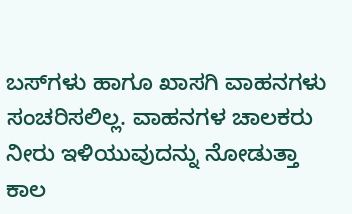ಬಸ್‌ಗಳು ಹಾಗೂ ಖಾಸಗಿ ವಾಹನಗಳು ಸಂಚರಿಸಲಿಲ್ಲ. ವಾಹನಗಳ ಚಾಲಕರು ನೀರು ಇಳಿಯುವುದನ್ನು ನೋಡುತ್ತಾ ಕಾಲ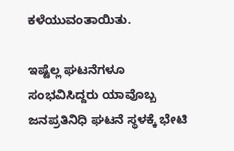ಕಳೆಯುವಂತಾಯಿತು.

ಇಷ್ಟೆಲ್ಲ ಘಟನೆಗಳೂ ಸಂಭವಿಸಿದ್ದರು ಯಾವೊಬ್ಬ ಜನಪ್ರತಿನಿಧಿ ಘಟನೆ ಸ್ಥಳಕ್ಕೆ ಭೇಟಿ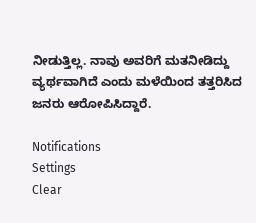ನೀಡುತ್ತಿಲ್ಲ. ನಾವು ಅವರಿಗೆ ಮತನೀಡಿದ್ದು ವ್ಯರ್ಥವಾಗಿದೆ ಎಂದು ಮಳೆಯಿಂದ ತತ್ತರಿಸಿದ ಜನರು ಆರೋಪಿಸಿದ್ದಾರೆ.

Notifications
Settings
Clear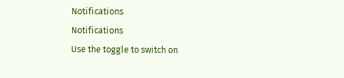Notifications
Notifications
Use the toggle to switch on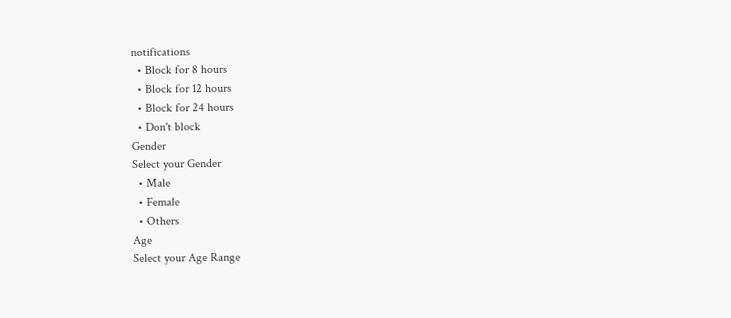notifications
  • Block for 8 hours
  • Block for 12 hours
  • Block for 24 hours
  • Don't block
Gender
Select your Gender
  • Male
  • Female
  • Others
Age
Select your Age Range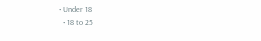• Under 18
  • 18 to 25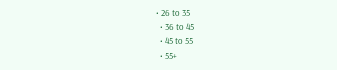• 26 to 35
  • 36 to 45
  • 45 to 55
  • 55+